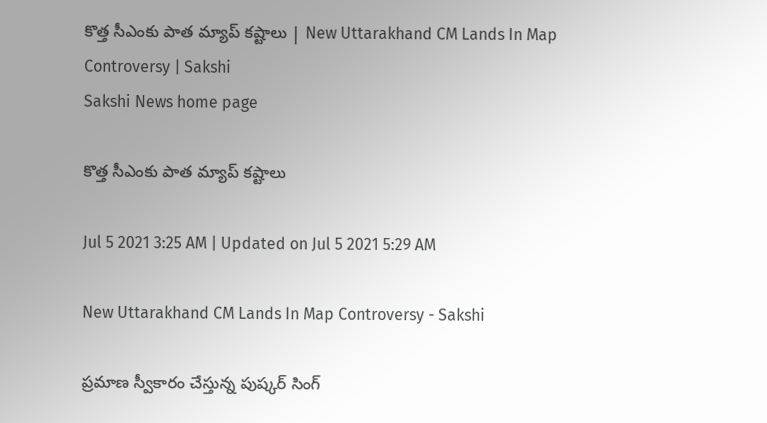కొత్త సీఎంకు పాత మ్యాప్‌ కష్టాలు | New Uttarakhand CM Lands In Map Controversy | Sakshi
Sakshi News home page

కొత్త సీఎంకు పాత మ్యాప్‌ కష్టాలు

Jul 5 2021 3:25 AM | Updated on Jul 5 2021 5:29 AM

New Uttarakhand CM Lands In Map Controversy - Sakshi

ప్రమాణ స్వీకారం చేస్తున్న పుష్కర్‌ సింగ్‌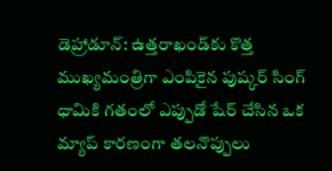డెహ్రాడూన్‌: ఉత్తరాఖండ్‌కు కొత్త ముఖ్యమంత్రిగా ఎంపికైన పుష్కర్‌ సింగ్‌ ధామికి గతంలో ఎప్పుడో షేర్‌ చేసిన ఒక మ్యాప్‌ కారణంగా తలనొప్పులు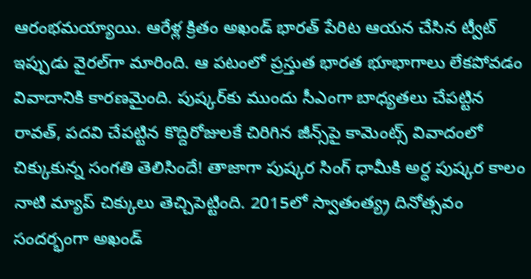ఆరంభమయ్యాయి. ఆరేళ్ల క్రితం అఖండ్‌ భారత్‌ పేరిట ఆయన చేసిన ట్వీట్‌ ఇప్పుడు వైరల్‌గా మారింది. ఆ పటంలో ప్రస్తుత భారత భూభాగాలు లేకపోవడం వివాదానికి కారణమైంది. పుష్కర్‌కు ముందు సీఎంగా బాధ్యతలు చేపట్టిన రావత్, పదవి చేపట్టిన కొద్దిరోజులకే చిరిగిన జీన్స్‌పై కామెంట్స్‌ వివాదంలో చిక్కుకున్న సంగతి తెలిసిందే! తాజాగా పుష్కర సింగ్‌ ధామీకి అర్ధ పుష్కర కాలం నాటి మ్యాప్‌ చిక్కులు తెచ్చిపెట్టింది. 2015లో స్వాతంత్య్ర దినోత్సవం సందర్భంగా అఖండ్‌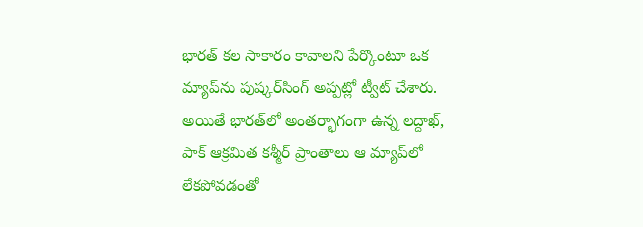భారత్‌ కల సాకారం కావాలని పేర్కొంటూ ఒక మ్యాప్‌ను పుష్కర్‌సింగ్‌ అప్పట్లో ట్వీట్‌ చేశారు.  అయితే భారత్‌లో అంతర్భాగంగా ఉన్న లద్దాఖ్, పాక్‌ ఆక్రమిత కశ్మీర్‌ ప్రాంతాలు ఆ మ్యాప్‌లో లేకపోవడంతో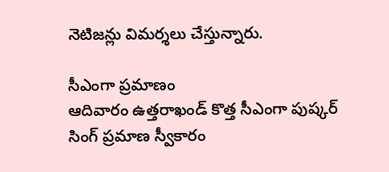నెటిజన్లు విమర్శలు చేస్తున్నారు.

సీఎంగా ప్రమాణం
ఆదివారం ఉత్తరాఖండ్‌ కొత్త సీఎంగా పుష్కర్‌ సింగ్‌ ప్రమాణ స్వీకారం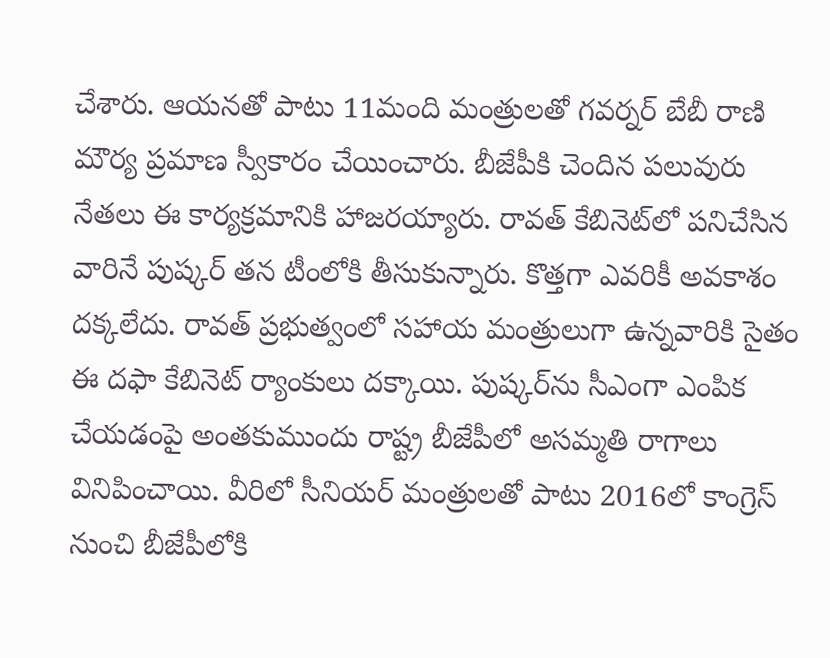చేశారు. ఆయనతో పాటు 11మంది మంత్రులతో గవర్నర్‌ బేబీ రాణి మౌర్య ప్రమాణ స్వీకారం చేయించారు. బీజేపీకి చెందిన పలువురు నేతలు ఈ కార్యక్రమానికి హాజరయ్యారు. రావత్‌ కేబినెట్‌లో పనిచేసిన వారినే పుష్కర్‌ తన టీంలోకి తీసుకున్నారు. కొత్తగా ఎవరికీ అవకాశం దక్కలేదు. రావత్‌ ప్రభుత్వంలో సహాయ మంత్రులుగా ఉన్నవారికి సైతం ఈ దఫా కేబినెట్‌ ర్యాంకులు దక్కాయి. పుష్కర్‌ను సీఎంగా ఎంపిక చేయడంపై అంతకుముందు రాష్ట్ర బీజేపీలో అసమ్మతి రాగాలు వినిపించాయి. వీరిలో సీనియర్‌ మంత్రులతో పాటు 2016లో కాంగ్రెస్‌ నుంచి బీజేపీలోకి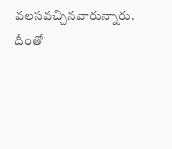వలసవచ్చినవారున్నారు. దీంతో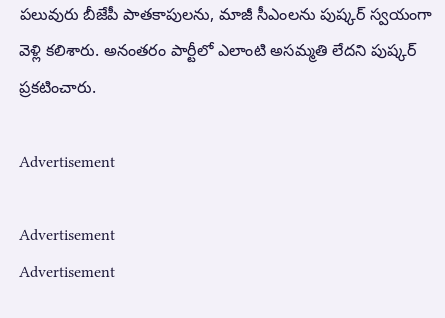పలువురు బీజేపీ పాతకాపులను, మాజీ సీఎంలను పుష్కర్‌ స్వయంగా వెళ్లి కలిశారు. అనంతరం పార్టీలో ఎలాంటి అసమ్మతి లేదని పుష్కర్‌ ప్రకటించారు.

Advertisement

Advertisement
Advertisement